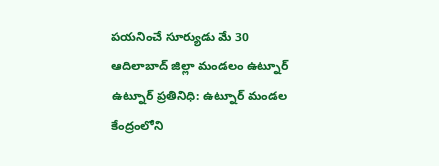పయనించే సూర్యుడు మే 30 ఆదిలాబాద్ జిల్లా మండలం ఉట్నూర్ ఉట్నూర్ ప్రతినిధి: ఉట్నూర్ మండల కేంద్రంలోని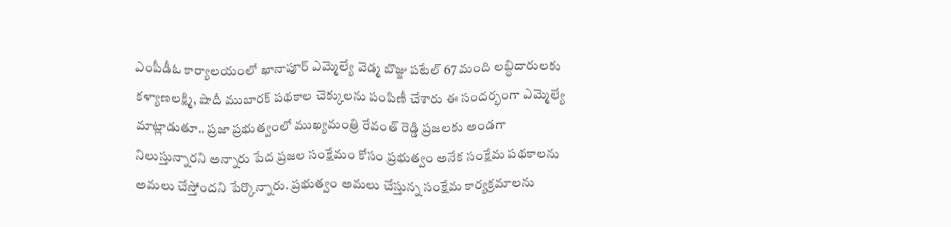ఎంపీడీఓ కార్యాలయంలో ఖానాపూర్ ఎమ్మెల్యే వెడ్మ బొజ్జు పటేల్ 67 మంది లబ్ధిదారులకు కళ్యాణలక్ష్మి, షాదీ ముబారక్ పథకాల చెక్కులను పంపిణీ చేశారు ఈ సందర్భంగా ఎమ్మెల్యే మాట్లాడుతూ.. ప్రజా ప్రభుత్వంలో ముఖ్యమంత్రి రేవంత్ రెడ్డి ప్రజలకు అండగా నిలుస్తున్నారని అన్నారు పేద ప్రజల సంక్షేమం కోసం ప్రభుత్వం అనేక సంక్షేమ పథకాలను అమలు చేస్తోందని పేర్కొన్నారు. ప్రభుత్వం అమలు చేస్తున్న సంక్షేమ కార్యక్రమాలను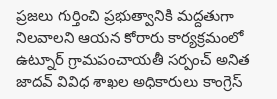ప్రజలు గుర్తించి ప్రభుత్వానికి మద్దతుగా నిలవాలని ఆయన కోరారు కార్యక్రమంలో ఉట్నూర్ గ్రామపంచాయతీ సర్పంచ్ అనిత జాదవ్ వివిధ శాఖల అధికారులు కాంగ్రెస్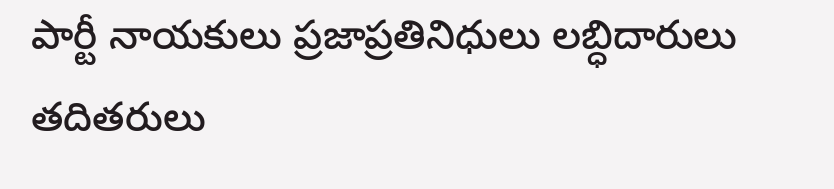పార్టీ నాయకులు ప్రజాప్రతినిధులు లబ్ధిదారులు తదితరులు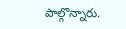పాల్గొన్నారు.